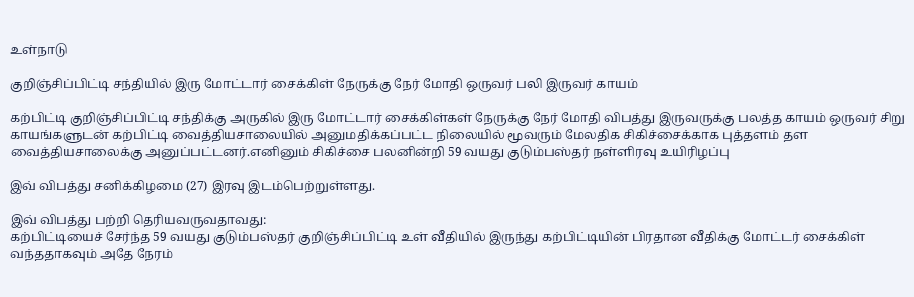உள்நாடு

குறிஞ்சிப்பிட்டி சந்தியில் இரு மோட்டார் சைக்கிள் நேருக்கு நேர் மோதி ஒருவர் பலி இருவர் காயம்

கற்பிட்டி குறிஞ்சிப்பிட்டி சந்திக்கு அருகில் இரு மோட்டார் சைக்கிள்கள் நேருக்கு நேர் மோதி விபத்து இருவருக்கு பலத்த காயம் ஒருவர் சிறு காயங்களுடன் கற்பிட்டி வைத்தியசாலையில் அனுமதிக்கப்பட்ட நிலையில் மூவரும் மேலதிக சிகிச்சைக்காக புத்தளம் தள வைத்தியசாலைக்கு அனுப்பட்டனர்.எனினும் சிகிச்சை பலனின்றி 59 வயது குடும்பஸ்தர் நள்ளிரவு உயிரிழப்பு

இவ் விபத்து சனிக்கிழமை (27) இரவு இடம்பெற்றுள்ளது.

இவ் விபத்து பற்றி தெரியவருவதாவது:
கற்பிட்டியைச் சேர்ந்த 59 வயது குடும்பஸ்தர் குறிஞ்சிப்பிட்டி உள் வீதியில் இருந்து கற்பிட்டியின் பிரதான வீதிக்கு மோட்டர் சைக்கிள் வந்ததாகவும் அதே நேரம்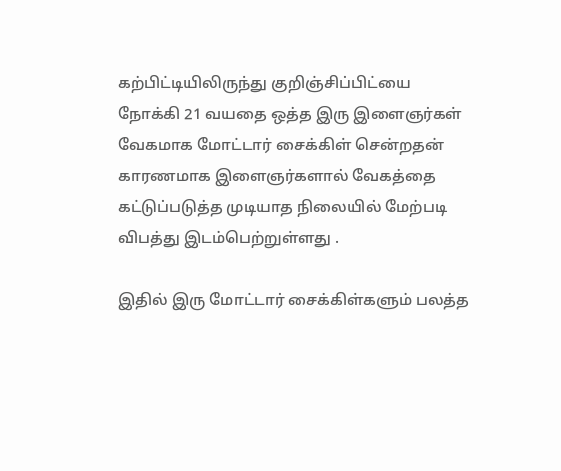கற்பிட்டியிலிருந்து குறிஞ்சிப்பிட்யை நோக்கி 21 வயதை ஒத்த இரு இளைஞர்கள் வேகமாக மோட்டார் சைக்கிள் சென்றதன் காரணமாக இளைஞர்களால் வேகத்தை கட்டுப்படுத்த முடியாத நிலையில் மேற்படி விபத்து இடம்பெற்றுள்ளது .

இதில் இரு மோட்டார் சைக்கிள்களும் பலத்த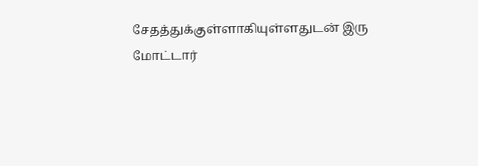சேதத்துக்குள்ளாகியுள்ளதுடன் இரு மோட்டார்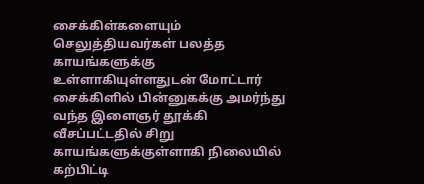சைக்கிள்களையும் செலுத்தியவர்கள் பலத்த காயங்களுக்கு உள்ளாகியுள்ளதுடன் மோட்டார் சைக்கிளில் பின்னுகக்கு அமர்ந்து வந்த இளைஞர் தூக்கி வீசப்பட்டதில் சிறு காயங்களுக்குள்ளாகி நிலையில் கற்பிட்டி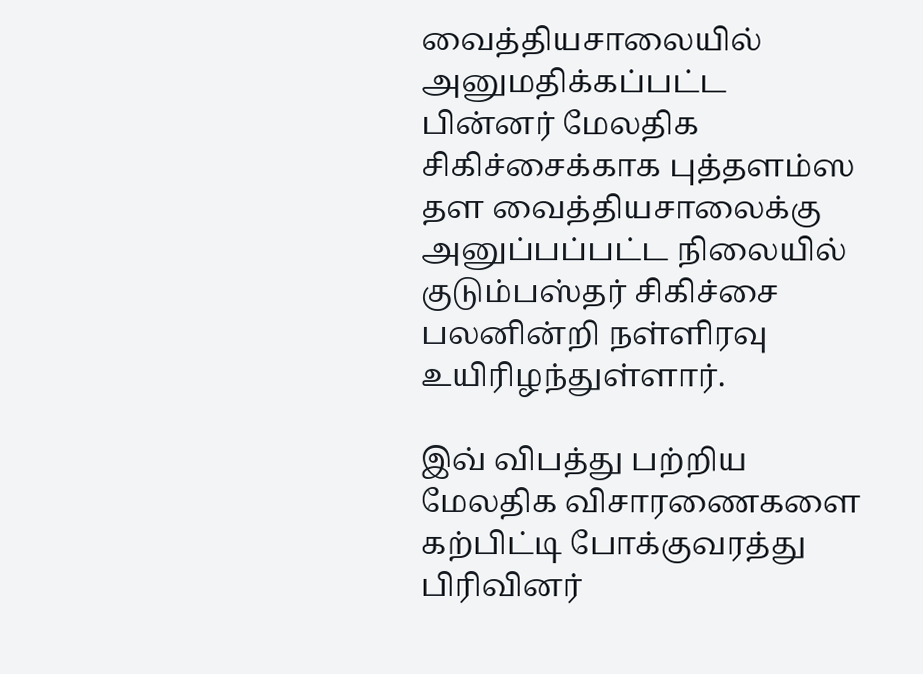வைத்தியசாலையில் அனுமதிக்கப்பட்ட பின்னர் மேலதிக சிகிச்சைக்காக புத்தளம்ஸ தள வைத்தியசாலைக்கு அனுப்பப்பட்ட நிலையில் குடும்பஸ்தர் சிகிச்சை பலனின்றி நள்ளிரவு உயிரிழந்துள்ளார்.

இவ் விபத்து பற்றிய மேலதிக விசாரணைகளை கற்பிட்டி போக்குவரத்து பிரிவினர்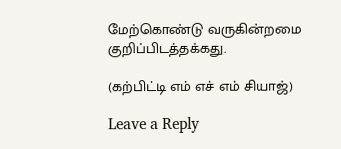மேற்கொண்டு வருகின்றமை குறிப்பிடத்தக்கது.

(கற்பிட்டி எம் எச் எம் சியாஜ்)

Leave a Reply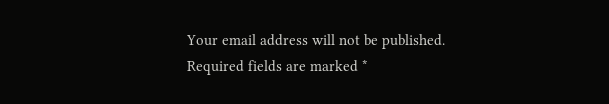Your email address will not be published. Required fields are marked *